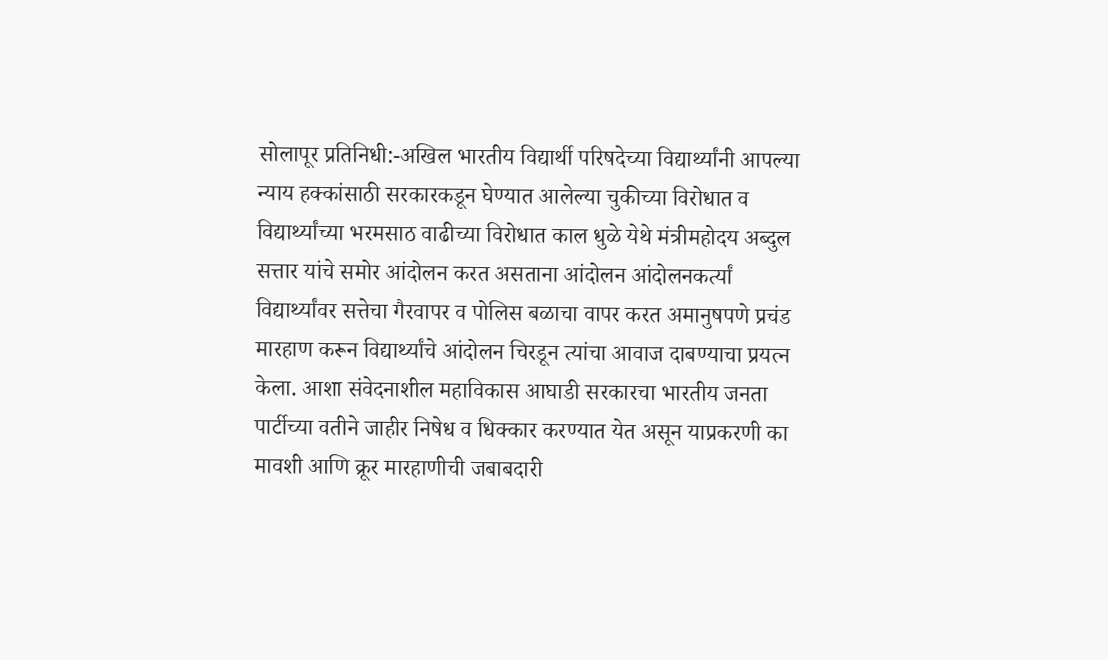सोलापूर प्रतिनिधी:-अखिल भारतीय विद्यार्थी परिषदेच्या विद्यार्थ्यांनी आपल्या न्याय हक्कांसाठी सरकारकडून घेण्यात आलेल्या चुकीच्या विरोधात व विद्यार्थ्यांच्या भरमसाठ वाढीच्या विरोधात काल धुळे येथे मंत्रीमहोदय अब्दुल सत्तार यांचे समोर आंदोलन करत असताना आंदोलन आंदोलनकर्त्यां विद्यार्थ्यांवर सत्तेचा गैरवापर व पोलिस बळाचा वापर करत अमानुषपणे प्रचंड मारहाण करून विद्यार्थ्यांचे आंदोलन चिरडून त्यांचा आवाज दाबण्याचा प्रयत्न केला. आशा संवेदनाशील महाविकास आघाडी सरकारचा भारतीय जनता पार्टीच्या वतीने जाहीर निषेध व धिक्कार करण्यात येत असून याप्रकरणी का मावशी आणि क्रूर मारहाणीची जबाबदारी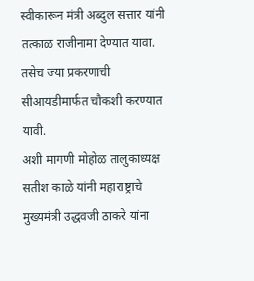स्वीकारून मंत्री अब्दुल सत्तार यांनी तत्काळ राजीनामा देण्यात यावा. तसेच ज्या प्रकरणाची सीआयडीमार्फत चौकशी करण्यात यावी.
अशी मागणी मोहोळ तालुकाध्यक्ष सतीश काळे यांनी महाराष्ट्राचे मुख्यमंत्री उद्धवजी ठाकरे यांना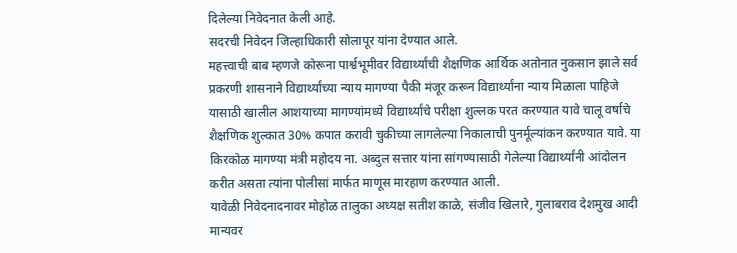दिलेल्या निवेदनात केली आहे.
सदरची निवेदन जिल्हाधिकारी सोलापूर यांना देण्यात आले.
महत्त्वाची बाब म्हणजे कोरूना पार्श्वभूमीवर विद्यार्थ्यांची शैक्षणिक आर्थिक अतोनात नुकसान झाले सर्व प्रकरणी शासनाने विद्यार्थ्यांच्या न्याय मागण्या पैकी मंजूर करून विद्यार्थ्यांना न्याय मिळाला पाहिजे यासाठी खालील आशयाच्या मागण्यांमध्ये विद्यार्थ्यांचे परीक्षा शुल्लक परत करण्यात यावे चालू वर्षाचे शैक्षणिक शुल्कात 30% कपात करावी चुकीच्या लागलेल्या निकालाची पुनर्मूल्यांकन करण्यात यावे. या किरकोळ मागण्या मंत्री महोदय ना. अब्दुल सत्तार यांना सांगण्यासाठी गेलेल्या विद्यार्थ्यांनी आंदोलन करीत असता त्यांना पोलीसां मार्फत माणूस मारहाण करण्यात आली.
यावेळी निवेदनादनावर मोहोळ तालुका अध्यक्ष सतीश काळे, संजीव खिलारे, गुलाबराव देशमुख आदी मान्यवर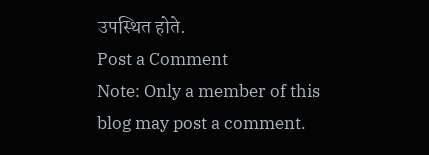उपस्थित होते.
Post a Comment
Note: Only a member of this blog may post a comment.